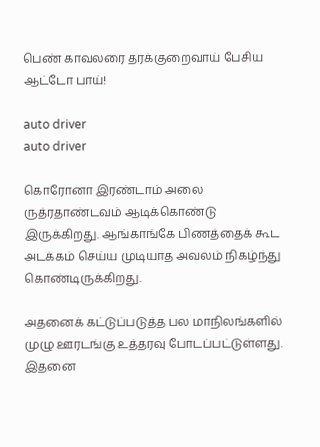பெண் காவலரை தரக்குறைவாய் பேசிய ஆட்டோ பாய்!

auto driver
auto driver

கொரோனா இரண்டாம் அலை ருத்ரதாண்டவம் ஆடிக்கொண்டு இருக்கிறது. ஆங்காங்கே பிணத்தைக் கூட அடக்கம் செய்ய முடியாத அவலம் நிகழ்ந்து கொண்டிருக்கிறது.

அதனைக் கட்டுப்படுத்த பல மாநிலங்களில் முழு ஊரடங்கு உத்தரவு போடப்பட்டுள்ளது. இதனை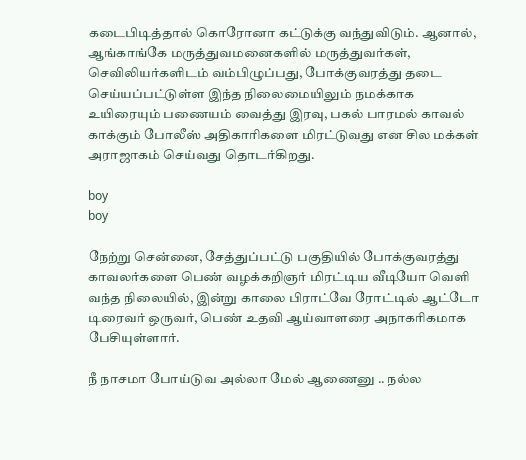கடைபிடித்தால் கொரோனா கட்டுக்கு வந்துவிடும். ஆனால், ஆங்காங்கே மருத்துவமனைகளில் மருத்துவர்கள், செவிலியர்களிடம் வம்பிழுப்பது, போக்குவரத்து தடை செய்யப்பட்டுள்ள இந்த நிலைமையிலும் நமக்காக உயிரையும் பணையம் வைத்து இரவு, பகல் பாரமல் காவல் காக்கும் போலீஸ் அதிகாரிகளை மிரட்டுவது என சில மக்கள் அராஜாகம் செய்வது தொடர்கிறது.

boy
boy

நேற்று சென்னை, சேத்துப்பட்டு பகுதியில் போக்குவரத்து காவலர்களை பெண் வழக்கறிஞர் மிரட்டிய வீடியோ வெளி வந்த நிலையில், இன்று காலை பிராட்வே ரோட்டில் ஆட்டோ டிரைவர் ஒருவர், பெண் உதவி ஆய்வாளரை அநாகரிகமாக பேசியுள்ளார்.

நீ நாசமா போய்டுவ அல்லா மேல் ஆணைனு .. நல்ல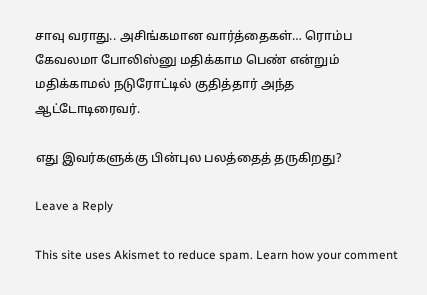சாவு வராது.. அசிங்கமான வார்த்தைகள்… ரொம்ப கேவலமா போலிஸ்னு மதிக்காம பெண் என்றும் மதிக்காமல் நடுரோட்டில் குதித்தார் அந்த ஆட்டோடிரைவர்.

எது இவர்களுக்கு பின்புல பலத்தைத் தருகிறது?

Leave a Reply

This site uses Akismet to reduce spam. Learn how your comment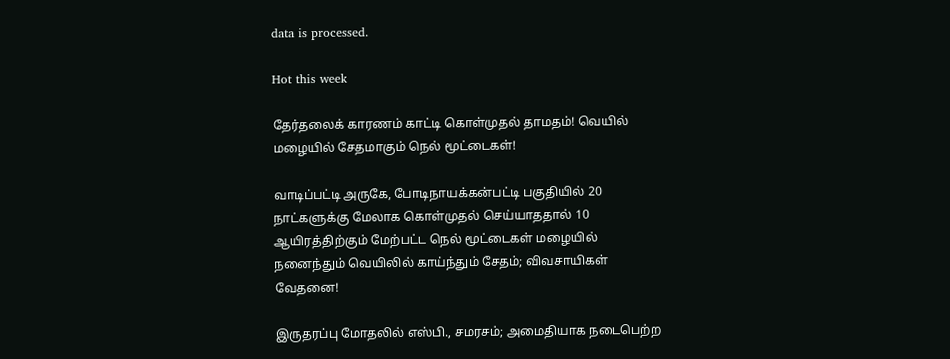data is processed.

Hot this week

தேர்தலைக் காரணம் காட்டி கொள்முதல் தாமதம்! வெயில் மழையில் சேதமாகும் நெல் மூட்டைகள்!

வாடிப்பட்டி அருகே, போடிநாயக்கன்பட்டி பகுதியில் 20 நாட்களுக்கு மேலாக கொள்முதல் செய்யாததால் 10 ஆயிரத்திற்கும் மேற்பட்ட நெல் மூட்டைகள் மழையில் நனைந்தும் வெயிலில் காய்ந்தும் சேதம்; விவசாயிகள் வேதனை!

இருதரப்பு மோதலில் எஸ்பி., சமரசம்; அமைதியாக நடைபெற்ற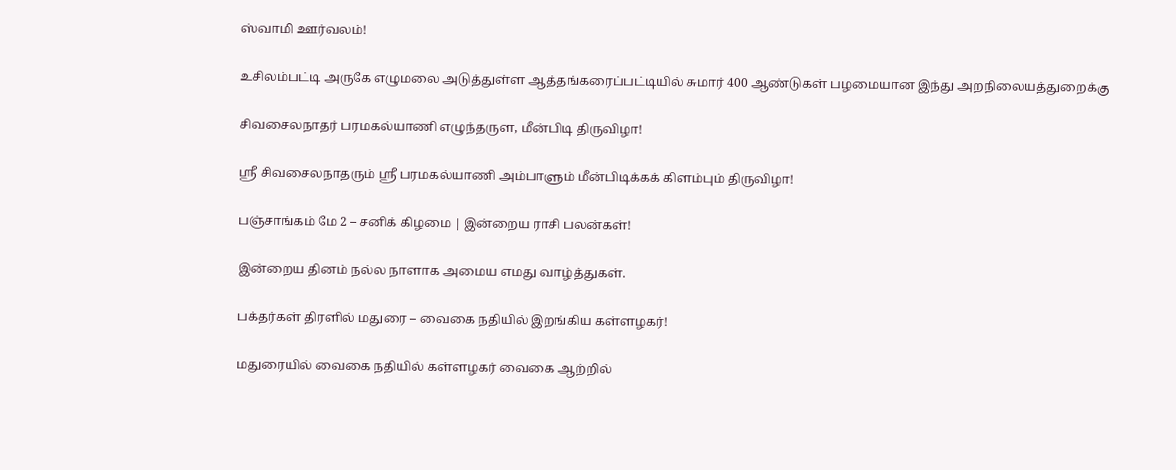ஸ்வாமி ஊர்வலம்!

உசிலம்பட்டி அருகே எழுமலை அடுத்துள்ள ஆத்தங்கரைப்பட்டியில் சுமார் 400 ஆண்டுகள் பழமையான இந்து அறநிலையத்துறைக்கு

சிவசைலநாதர் பரமகல்யாணி எழுந்தருள, மீன்பிடி திருவிழா!

ஸ்ரீ சிவசைலநாதரும் ஸ்ரீ பரமகல்யாணி அம்பாளும் மீன்பிடிக்கக் கிளம்பும் திருவிழா!

பஞ்சாங்கம் மே 2 – சனிக் கிழமை | இன்றைய ராசி பலன்கள்!

இன்றைய தினம் நல்ல நாளாக அமைய எமது வாழ்த்துகள்.

பக்தர்கள் திரளில் மதுரை – வைகை நதியில் இறங்கிய கள்ளழகர்!

மதுரையில் வைகை நதியில் கள்ளழகர் வைகை ஆற்றில்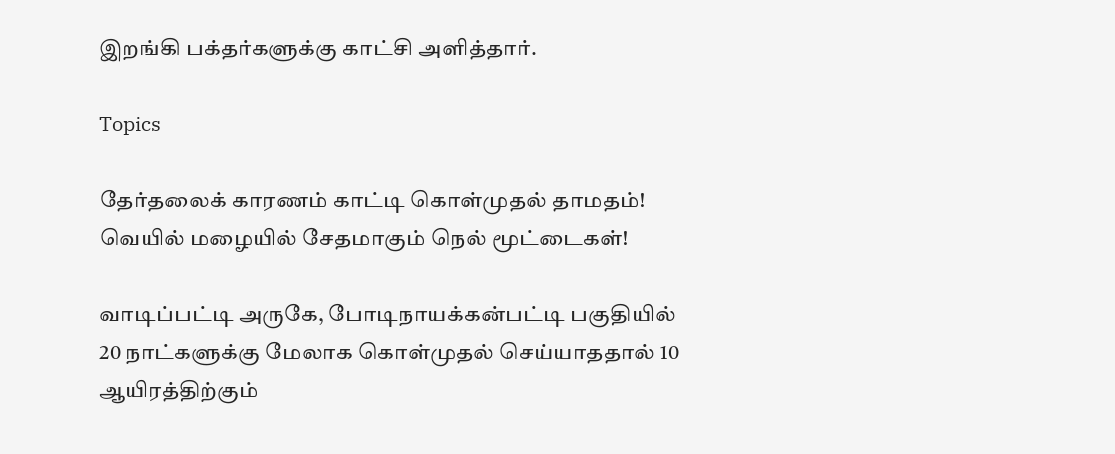இறங்கி பக்தர்களுக்கு காட்சி அளித்தார்.

Topics

தேர்தலைக் காரணம் காட்டி கொள்முதல் தாமதம்! வெயில் மழையில் சேதமாகும் நெல் மூட்டைகள்!

வாடிப்பட்டி அருகே, போடிநாயக்கன்பட்டி பகுதியில் 20 நாட்களுக்கு மேலாக கொள்முதல் செய்யாததால் 10 ஆயிரத்திற்கும்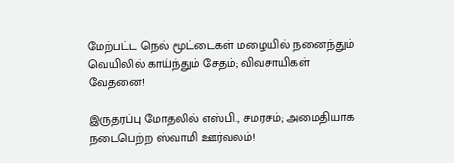மேற்பட்ட நெல் மூட்டைகள் மழையில் நனைந்தும் வெயிலில் காய்ந்தும் சேதம்; விவசாயிகள் வேதனை!

இருதரப்பு மோதலில் எஸ்பி., சமரசம்; அமைதியாக நடைபெற்ற ஸ்வாமி ஊர்வலம்!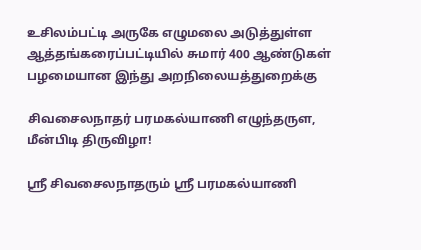உசிலம்பட்டி அருகே எழுமலை அடுத்துள்ள ஆத்தங்கரைப்பட்டியில் சுமார் 400 ஆண்டுகள் பழமையான இந்து அறநிலையத்துறைக்கு

சிவசைலநாதர் பரமகல்யாணி எழுந்தருள, மீன்பிடி திருவிழா!

ஸ்ரீ சிவசைலநாதரும் ஸ்ரீ பரமகல்யாணி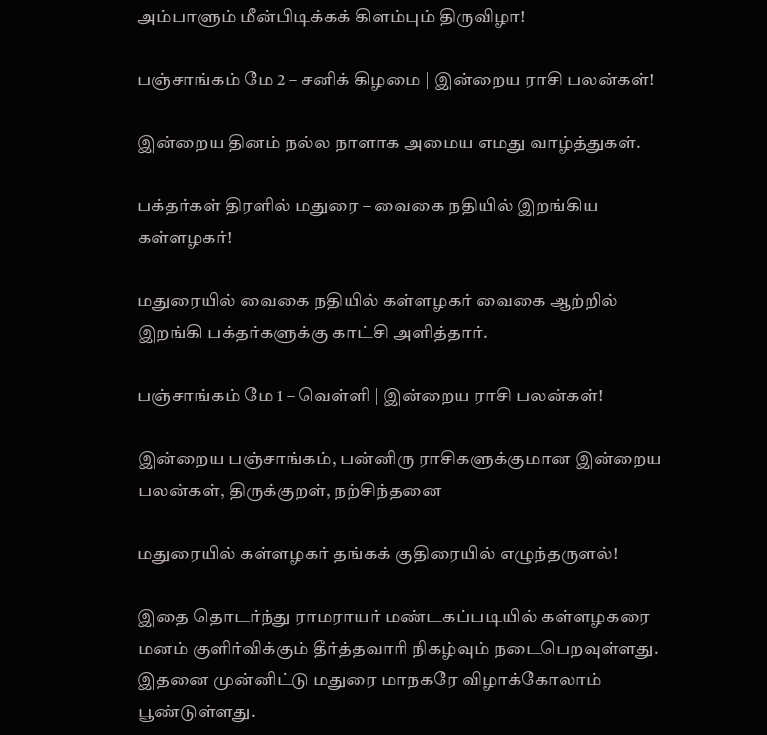அம்பாளும் மீன்பிடிக்கக் கிளம்பும் திருவிழா!

பஞ்சாங்கம் மே 2 – சனிக் கிழமை | இன்றைய ராசி பலன்கள்!

இன்றைய தினம் நல்ல நாளாக அமைய எமது வாழ்த்துகள்.

பக்தர்கள் திரளில் மதுரை – வைகை நதியில் இறங்கிய கள்ளழகர்!

மதுரையில் வைகை நதியில் கள்ளழகர் வைகை ஆற்றில் இறங்கி பக்தர்களுக்கு காட்சி அளித்தார்.

பஞ்சாங்கம் மே 1 – வெள்ளி | இன்றைய ராசி பலன்கள்!

இன்றைய பஞ்சாங்கம், பன்னிரு ராசிகளுக்குமான இன்றைய பலன்கள், திருக்குறள், நற்சிந்தனை

மதுரையில் கள்ளழகர் தங்கக் குதிரையில் எழுந்தருளல்!

இதை தொடர்ந்து ராமராயர் மண்டகப்படியில் கள்ளழகரை மனம் குளிர்விக்கும் தீர்த்தவாரி நிகழ்வும் நடைபெறவுள்ளது. இதனை முன்னிட்டு மதுரை மாநகரே விழாக்கோலாம் பூண்டுள்ளது.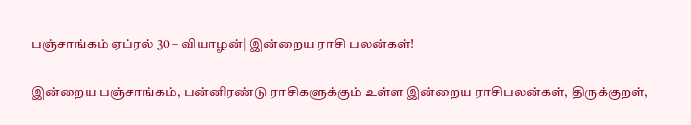பஞ்சாங்கம் ஏப்ரல் 30 – வியாழன்| இன்றைய ராசி பலன்கள்!

இன்றைய பஞ்சாங்கம், பன்னிரண்டு ராசிகளுக்கும் உள்ள இன்றைய ராசிபலன்கள், திருக்குறள்,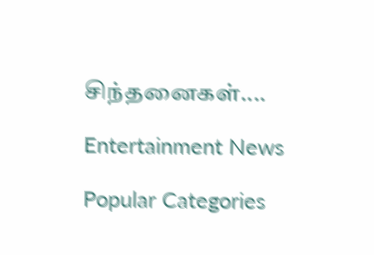சிந்தனைகள்....

Entertainment News

Popular Categories